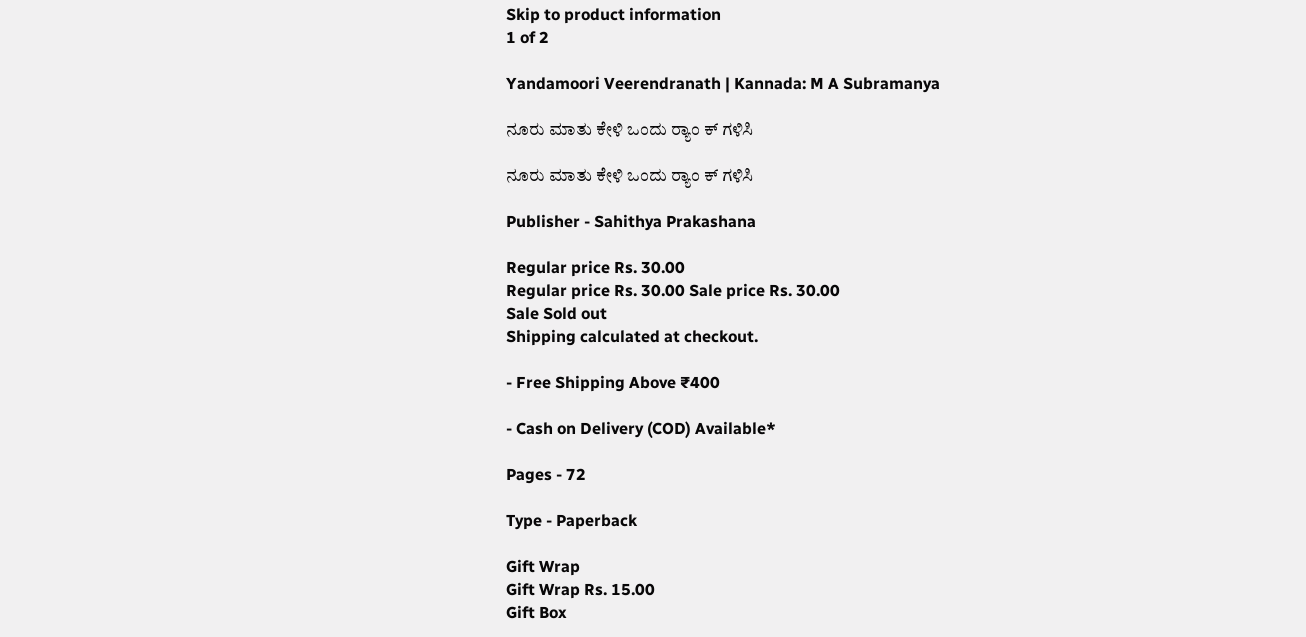Skip to product information
1 of 2

Yandamoori Veerendranath | Kannada: M A Subramanya

ನೂರು ಮಾತು ಕೇಳಿ ಒಂದು ರ‍್ಯಾಂ ಕ್ ಗಳಿಸಿ

ನೂರು ಮಾತು ಕೇಳಿ ಒಂದು ರ‍್ಯಾಂ ಕ್ ಗಳಿಸಿ

Publisher - Sahithya Prakashana

Regular price Rs. 30.00
Regular price Rs. 30.00 Sale price Rs. 30.00
Sale Sold out
Shipping calculated at checkout.

- Free Shipping Above ₹400

- Cash on Delivery (COD) Available*

Pages - 72

Type - Paperback

Gift Wrap
Gift Wrap Rs. 15.00
Gift Box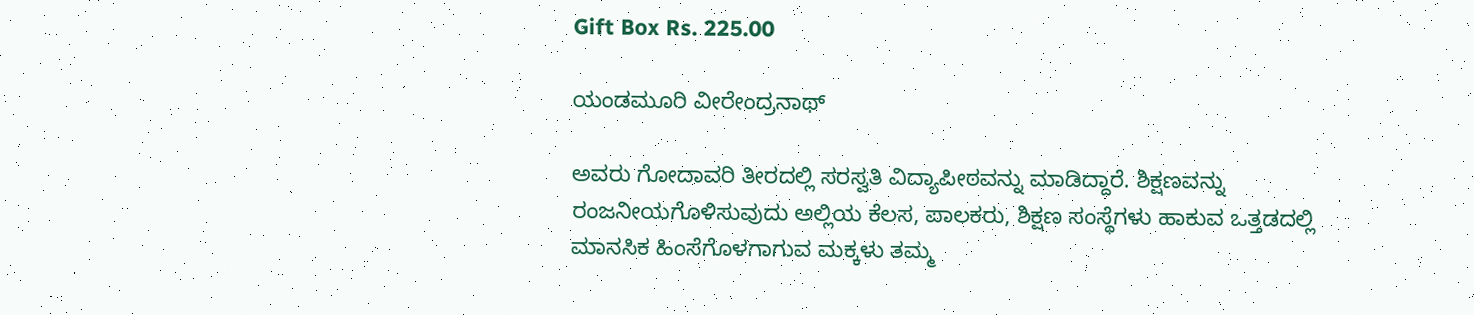Gift Box Rs. 225.00

ಯಂಡಮೂರಿ ವೀರೇಂದ್ರನಾಥ್

ಅವರು ಗೋದಾವರಿ ತೀರದಲ್ಲಿ ಸರಸ್ವತಿ ವಿದ್ಯಾಪೀಠವನ್ನು ಮಾಡಿದ್ದಾರೆ. ಶಿಕ್ಷಣವನ್ನು ರಂಜನೀಯಗೊಳಿಸುವುದು ಅಲ್ಲಿಯ ಕೆಲಸ, ಪಾಲಕರು, ಶಿಕ್ಷಣ ಸಂಸ್ಥೆಗಳು ಹಾಕುವ ಒತ್ತಡದಲ್ಲಿ ಮಾನಸಿಕ ಹಿಂಸೆಗೊಳಗಾಗುವ ಮಕ್ಕಳು ತಮ್ಮ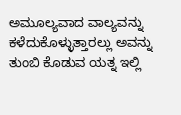ಅಮೂಲ್ಯವಾದ ವಾಲ್ಯವನ್ನು ಕಳೆದುಕೊಳ್ಳುತ್ತಾರಲ್ಲು ಅವನ್ನು ತುಂಬಿ ಕೊಡುವ ಯತ್ನ ಇಲ್ಲಿ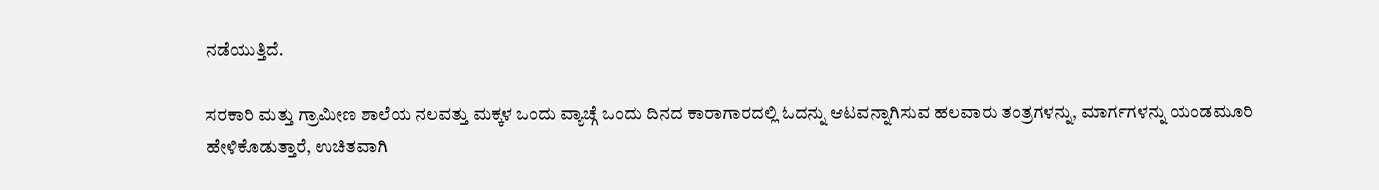ನಡೆಯುತ್ತಿದೆ.

ಸರಕಾರಿ ಮತ್ತು ಗ್ರಾಮೀಣ ಶಾಲೆಯ ನಲವತ್ತು ಮಕ್ಕಳ ಒಂದು ವ್ಯಾಚ್ಗೆ ಒಂದು ದಿನದ ಕಾರಾಗಾರದಲ್ಲಿ ಓದನ್ನು ಆಟವನ್ನಾಗಿಸುವ ಹಲವಾರು ತಂತ್ರಗಳನ್ನು, ಮಾರ್ಗಗಳನ್ನು ಯಂಡಮೂರಿ ಹೇಳಿಕೊಡುತ್ತಾರೆ, ಉಚಿತವಾಗಿ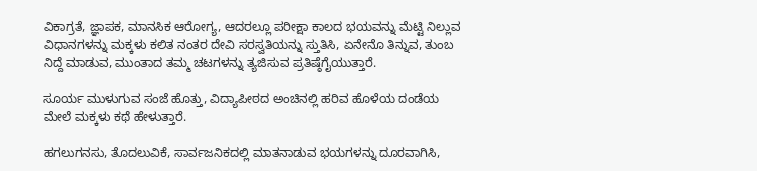ವಿಕಾಗ್ರತೆ, ಜ್ಞಾಪಕ, ಮಾನಸಿಕ ಆರೋಗ್ಯ, ಆದರಲ್ಲೂ ಪರೀಕ್ಷಾ ಕಾಲದ ಭಯವನ್ನು ಮೆಟ್ಟಿ ನಿಲ್ಲುವ ವಿಧಾನಗಳನ್ನು ಮಕ್ಕಳು ಕಲಿತ ನಂತರ ದೇವಿ ಸರಸ್ವತಿಯನ್ನು ಸ್ತುತಿಸಿ, ಏನೇನೊ ತಿನ್ನುವ, ತುಂಬ ನಿದ್ದೆ ಮಾಡುವ, ಮುಂತಾದ ತಮ್ಮ ಚಟಗಳನ್ನು ತ್ಯಜಿಸುವ ಪ್ರತಿಷ್ಠೆಗೈಯುತ್ತಾರೆ.

ಸೂರ್ಯ ಮುಳುಗುವ ಸಂಜೆ ಹೊತ್ತು, ವಿದ್ಯಾಪೀಠದ ಅಂಚಿನಲ್ಲಿ ಹರಿವ ಹೊಳೆಯ ದಂಡೆಯ ಮೇಲೆ ಮಕ್ಕಳು ಕಥೆ ಹೇಳುತ್ತಾರೆ.

ಹಗಲುಗನಸು, ತೊದಲುವಿಕೆ, ಸಾರ್ವಜನಿಕದಲ್ಲಿ ಮಾತನಾಡುವ ಭಯಗಳನ್ನು ದೂರವಾಗಿಸಿ,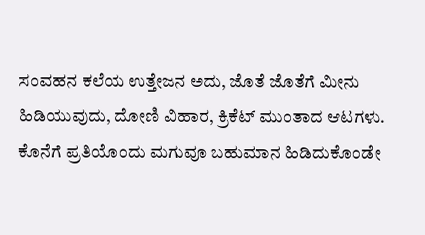ಸಂವಹನ ಕಲೆಯ ಉತ್ತೇಜನ ಅದು, ಜೊತೆ ಜೊತೆಗೆ ಮೀನು ಹಿಡಿಯುವುದು, ದೋಣಿ ವಿಹಾರ, ಕ್ರಿಕೆಟ್ ಮುಂತಾದ ಆಟಗಳು. ಕೊನೆಗೆ ಪ್ರತಿಯೊಂದು ಮಗುವೂ ಬಹುಮಾನ ಹಿಡಿದುಕೊಂಡೇ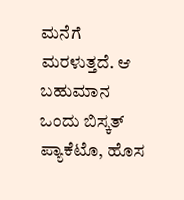ಮನೆಗೆ ಮರಳುತ್ತದೆ. ಆ ಬಹುಮಾನ ಒಂದು ಬಿಸ್ಕತ್ ಪ್ಯಾಕೆಟೊ, ಹೊಸ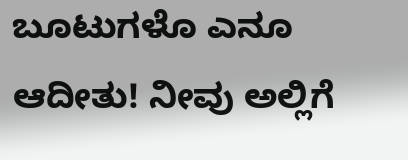ಬೂಟುಗಳೊ ಎನೂ ಆದೀತು! ನೀವು ಅಲ್ಲಿಗೆ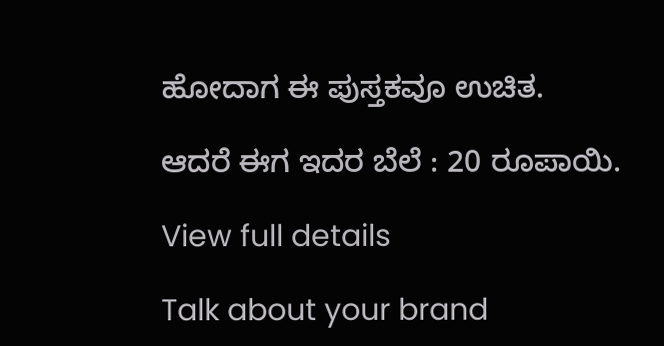ಹೋದಾಗ ಈ ಪುಸ್ತಕವೂ ಉಚಿತ.

ಆದರೆ ಈಗ ಇದರ ಬೆಲೆ : 20 ರೂಪಾಯಿ.

View full details

Talk about your brand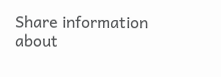Share information about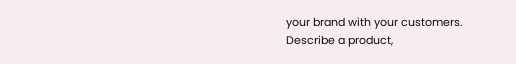your brand with your customers. Describe a product,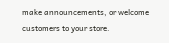make announcements, or welcome customers to your store.